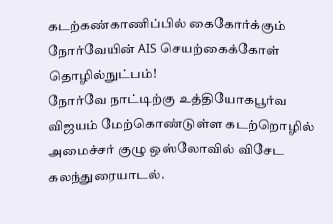கடற்கண்காணிப்பில் கைகோர்க்கும் நோர்வேயின் AIS செயற்கைக்கோள் தொழில்நுட்பம்!
நோர்வே நாட்டிற்கு உத்தியோகபூர்வ விஜயம் மேற்கொண்டுள்ள கடற்றொழில் அமைச்சர் குழு ஒஸ்லோவில் விசேட கலந்துரையாடல்.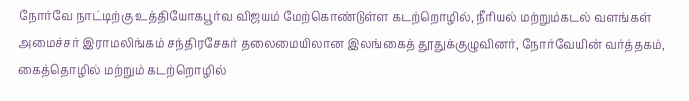நோர்வே நாட்டிற்கு உத்தியோகபூர்வ விஜயம் மேற்கொண்டுள்ள கடற்றொழில், நீரியல் மற்றும்கடல் வளங்கள் அமைச்சர் இராமலிங்கம் சந்திரசேகர் தலைமையிலான இலங்கைத் தூதுக்குழுவினர், நோர்வேயின் வர்த்தகம், கைத்தொழில் மற்றும் கடற்றொழில்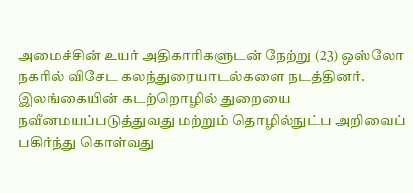அமைச்சின் உயர் அதிகாரிகளுடன் நேற்று (23) ஒஸ்லோ நகரில் விசேட கலந்துரையாடல்களை நடத்தினர். இலங்கையின் கடற்றொழில் துறையை நவீனமயப்படுத்துவது மற்றும் தொழில்நுட்ப அறிவைப் பகிர்ந்து கொள்வது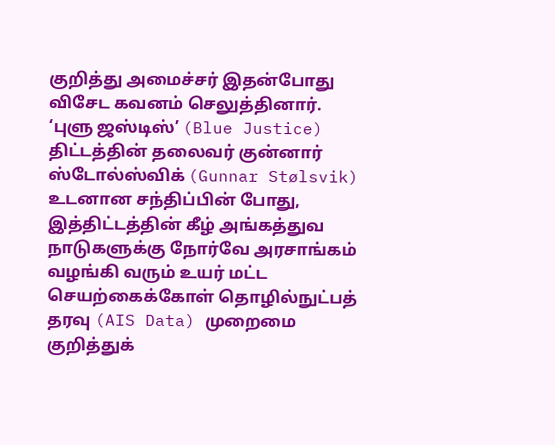குறித்து அமைச்சர் இதன்போது விசேட கவனம் செலுத்தினார்.
‘புளு ஜஸ்டிஸ்’ (Blue Justice) திட்டத்தின் தலைவர் குன்னார் ஸ்டோல்ஸ்விக் (Gunnar Stølsvik) உடனான சந்திப்பின் போது, இத்திட்டத்தின் கீழ் அங்கத்துவ நாடுகளுக்கு நோர்வே அரசாங்கம் வழங்கி வரும் உயர் மட்ட செயற்கைக்கோள் தொழில்நுட்பத் தரவு (AIS Data) முறைமை குறித்துக்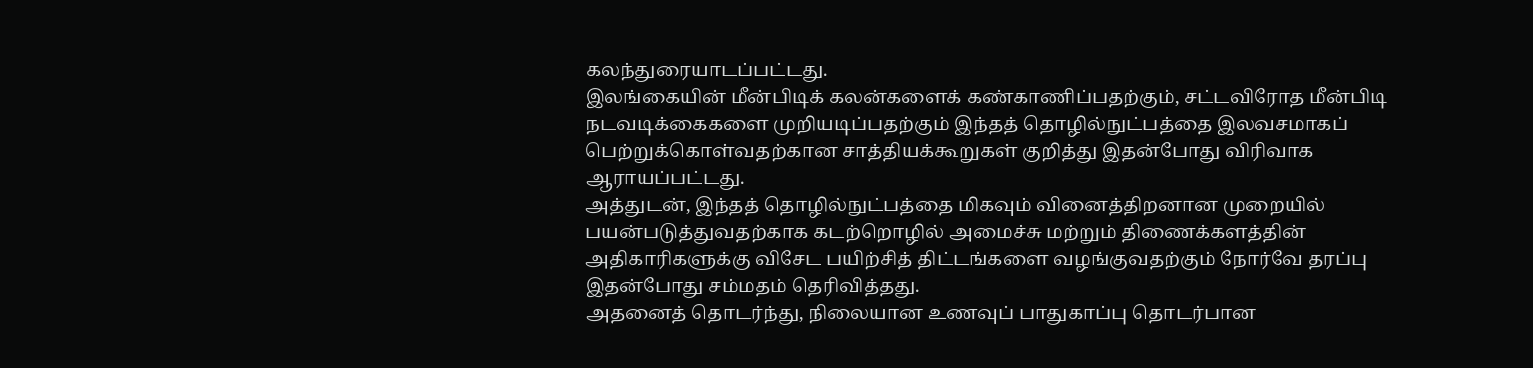கலந்துரையாடப்பட்டது.
இலங்கையின் மீன்பிடிக் கலன்களைக் கண்காணிப்பதற்கும், சட்டவிரோத மீன்பிடி நடவடிக்கைகளை முறியடிப்பதற்கும் இந்தத் தொழில்நுட்பத்தை இலவசமாகப் பெற்றுக்கொள்வதற்கான சாத்தியக்கூறுகள் குறித்து இதன்போது விரிவாக ஆராயப்பட்டது.
அத்துடன், இந்தத் தொழில்நுட்பத்தை மிகவும் வினைத்திறனான முறையில் பயன்படுத்துவதற்காக கடற்றொழில் அமைச்சு மற்றும் திணைக்களத்தின் அதிகாரிகளுக்கு விசேட பயிற்சித் திட்டங்களை வழங்குவதற்கும் நோர்வே தரப்பு இதன்போது சம்மதம் தெரிவித்தது.
அதனைத் தொடர்ந்து, நிலையான உணவுப் பாதுகாப்பு தொடர்பான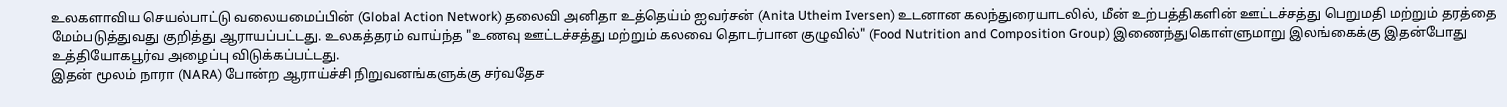உலகளாவிய செயல்பாட்டு வலையமைப்பின் (Global Action Network) தலைவி அனிதா உத்தெய்ம் ஐவர்சன் (Anita Utheim Iversen) உடனான கலந்துரையாடலில், மீன் உற்பத்திகளின் ஊட்டச்சத்து பெறுமதி மற்றும் தரத்தை மேம்படுத்துவது குறித்து ஆராயப்பட்டது. உலகத்தரம் வாய்ந்த "உணவு ஊட்டச்சத்து மற்றும் கலவை தொடர்பான குழுவில்" (Food Nutrition and Composition Group) இணைந்துகொள்ளுமாறு இலங்கைக்கு இதன்போது உத்தியோகபூர்வ அழைப்பு விடுக்கப்பட்டது.
இதன் மூலம் நாரா (NARA) போன்ற ஆராய்ச்சி நிறுவனங்களுக்கு சர்வதேச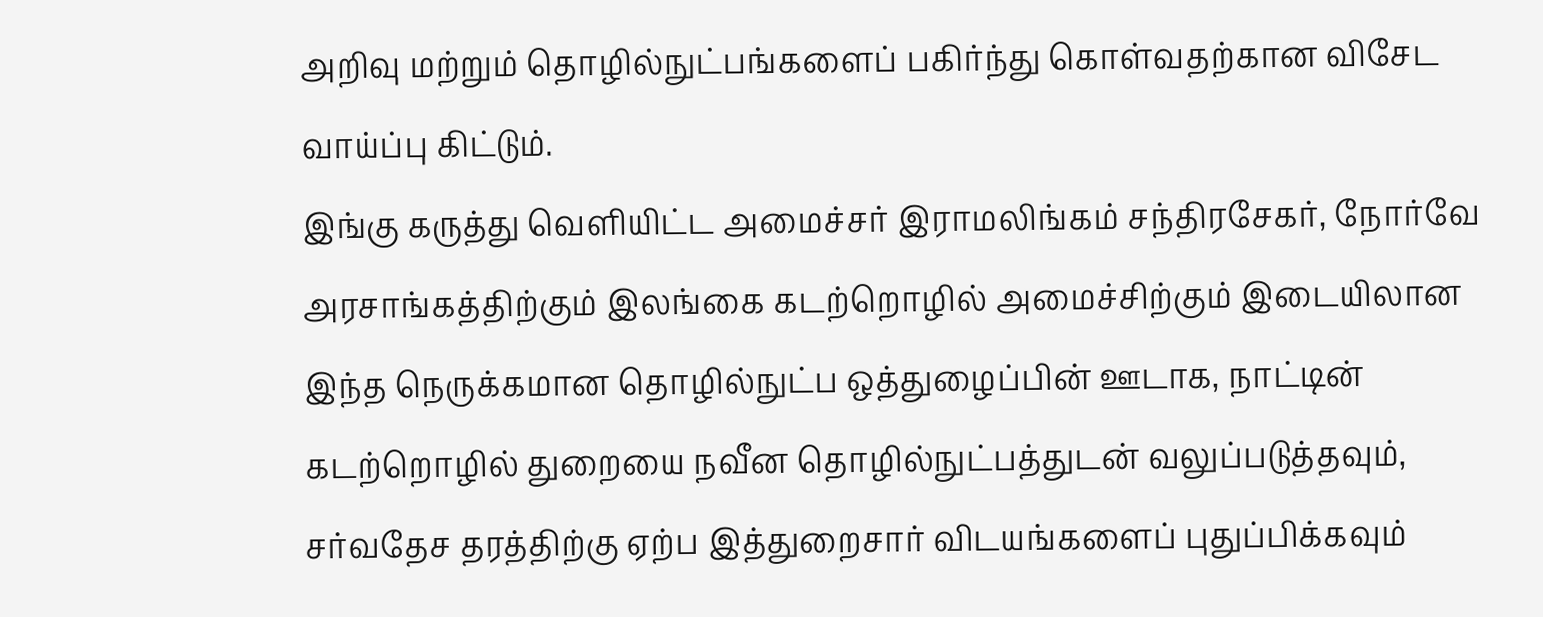அறிவு மற்றும் தொழில்நுட்பங்களைப் பகிர்ந்து கொள்வதற்கான விசேட வாய்ப்பு கிட்டும்.
இங்கு கருத்து வெளியிட்ட அமைச்சர் இராமலிங்கம் சந்திரசேகர், நோர்வே அரசாங்கத்திற்கும் இலங்கை கடற்றொழில் அமைச்சிற்கும் இடையிலான இந்த நெருக்கமான தொழில்நுட்ப ஒத்துழைப்பின் ஊடாக, நாட்டின் கடற்றொழில் துறையை நவீன தொழில்நுட்பத்துடன் வலுப்படுத்தவும், சர்வதேச தரத்திற்கு ஏற்ப இத்துறைசார் விடயங்களைப் புதுப்பிக்கவும்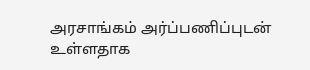அரசாங்கம் அர்ப்பணிப்புடன் உள்ளதாக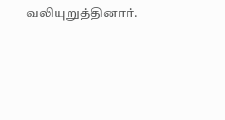வலியுறுத்தினார்.